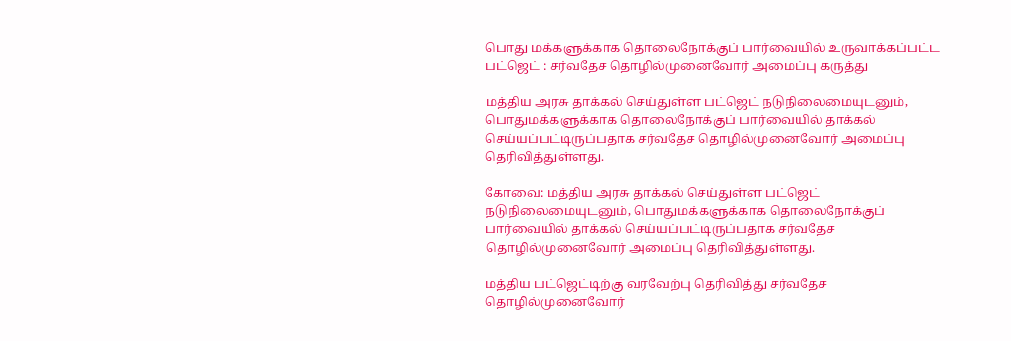பொது மக்களுக்காக தொலைநோக்குப் பார்வையில் உருவாக்கப்பட்ட பட்ஜெட் : சர்வதேச தொழில்முனைவோர் அமைப்பு கருத்து

மத்திய அரசு தாக்கல் செய்துள்ள பட்ஜெட் நடுநிலைமையுடனும், பொதுமக்களுக்காக தொலைநோக்குப் பார்வையில் தாக்கல் செய்யப்பட்டிருப்பதாக சர்வதேச தொழில்முனைவோர் அமைப்பு தெரிவித்துள்ளது.

கோவை: மத்திய அரசு தாக்கல் செய்துள்ள பட்ஜெட் நடுநிலைமையுடனும், பொதுமக்களுக்காக தொலைநோக்குப் பார்வையில் தாக்கல் செய்யப்பட்டிருப்பதாக சர்வதேச தொழில்முனைவோர் அமைப்பு தெரிவித்துள்ளது.

மத்திய பட்ஜெட்டிற்கு வரவேற்பு தெரிவித்து சர்வதேச தொழில்முனைவோர்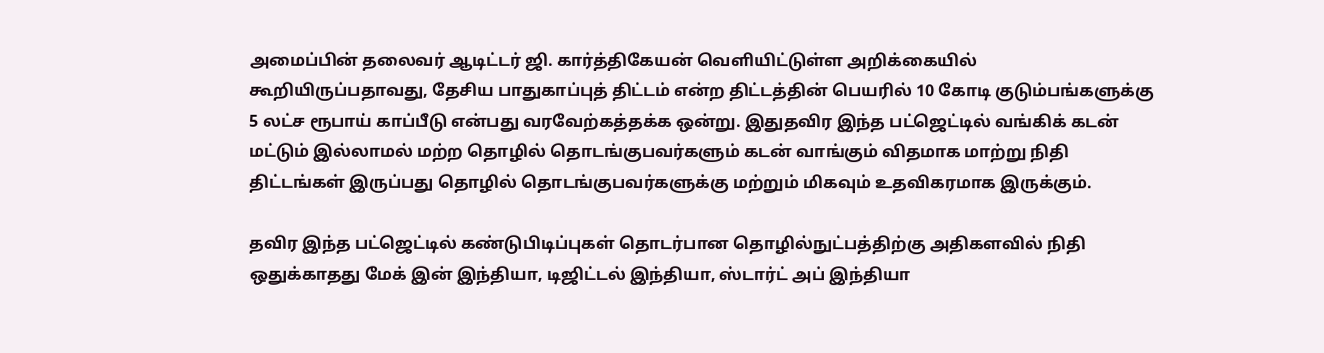அமைப்பின் தலைவர் ஆடிட்டர் ஜி. கார்த்திகேயன் வெளியிட்டுள்ள அறிக்கையில் கூறியிருப்பதாவது, தேசிய பாதுகாப்புத் திட்டம் என்ற திட்டத்தின் பெயரில் 10 கோடி குடும்பங்களுக்கு 5 லட்ச ரூபாய் காப்பீடு என்பது வரவேற்கத்தக்க ஒன்று. இதுதவிர இந்த பட்ஜெட்டில் வங்கிக் கடன் மட்டும் இல்லாமல் மற்ற தொழில் தொடங்குபவர்களும் கடன் வாங்கும் விதமாக மாற்று நிதி திட்டங்கள் இருப்பது தொழில் தொடங்குபவர்களுக்கு மற்றும் மிகவும் உதவிகரமாக இருக்கும்.

தவிர இந்த பட்ஜெட்டில் கண்டுபிடிப்புகள் தொடர்பான தொழில்நுட்பத்திற்கு அதிகளவில் நிதி ஒதுக்காதது மேக் இன் இந்தியா, டிஜிட்டல் இந்தியா, ஸ்டார்ட் அப் இந்தியா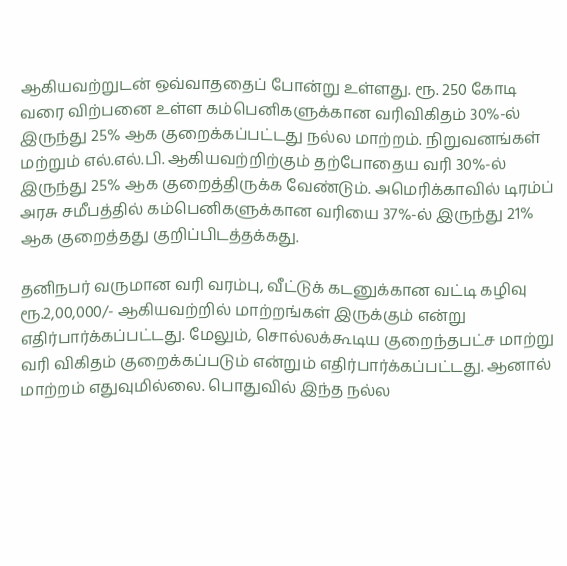ஆகியவற்றுடன் ஒவ்வாததைப் போன்று உள்ளது. ரூ. 250 கோடி வரை விற்பனை உள்ள கம்பெனிகளுக்கான வரிவிகிதம் 30%-ல் இருந்து 25% ஆக குறைக்கப்பட்டது நல்ல மாற்றம். நிறுவனங்கள் மற்றும் எல்.எல்.பி. ஆகியவற்றிற்கும் தற்போதைய வரி 30%-ல் இருந்து 25% ஆக குறைத்திருக்க வேண்டும். அமெரிக்காவில் டிரம்ப் அரசு சமீபத்தில் கம்பெனிகளுக்கான வரியை 37%-ல் இருந்து 21% ஆக குறைத்தது குறிப்பிடத்தக்கது.

தனிநபர் வருமான வரி வரம்பு, வீட்டுக் கடனுக்கான வட்டி கழிவு ரூ.2,00,000/- ஆகியவற்றில் மாற்றங்கள் இருக்கும் என்று எதிர்பார்க்கப்பட்டது. மேலும், சொல்லக்கூடிய குறைந்தபட்ச மாற்று வரி விகிதம் குறைக்கப்படும் என்றும் எதிர்பார்க்கப்பட்டது. ஆனால் மாற்றம் எதுவுமில்லை. பொதுவில் இந்த நல்ல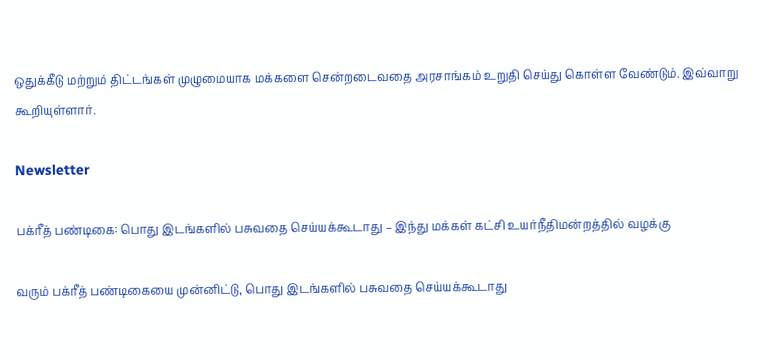ஒதுக்கீடு மற்றும் திட்டங்கள் முழுமையாக மக்களை சென்றடைவதை அரசாங்கம் உறுதி செய்து கொள்ள வேண்டும். இவ்வாறு கூறியுள்ளார்.

Newsletter

பக்ரீத் பண்டிகை: பொது இடங்களில் பசுவதை செய்யக்கூடாது – இந்து மக்கள் கட்சி உயர்நீதிமன்றத்தில் வழக்கு

வரும் பக்ரீத் பண்டிகையை முன்னிட்டு, பொது இடங்களில் பசுவதை செய்யக்கூடாது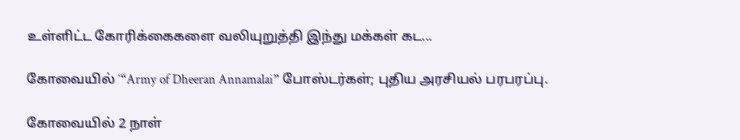உள்ளிட்ட கோரிக்கைகளை வலியுறுத்தி இந்து மக்கள் கட...

கோவையில் ‘“Army of Dheeran Annamalai” போஸ்டர்கள்; புதிய அரசியல் பரபரப்பு.

கோவையில் 2 நாள்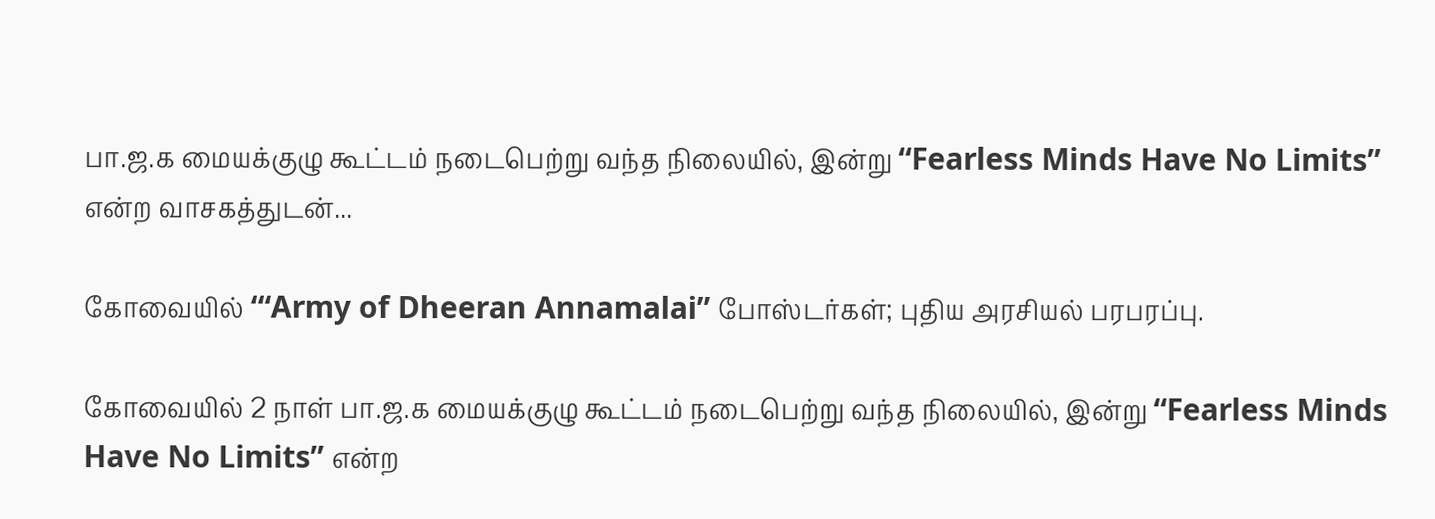பா.ஜ.க மையக்குழு கூட்டம் நடைபெற்று வந்த நிலையில், இன்று “Fearless Minds Have No Limits” என்ற வாசகத்துடன்...

கோவையில் ‘“Army of Dheeran Annamalai” போஸ்டர்கள்; புதிய அரசியல் பரபரப்பு.

கோவையில் 2 நாள் பா.ஜ.க மையக்குழு கூட்டம் நடைபெற்று வந்த நிலையில், இன்று “Fearless Minds Have No Limits” என்ற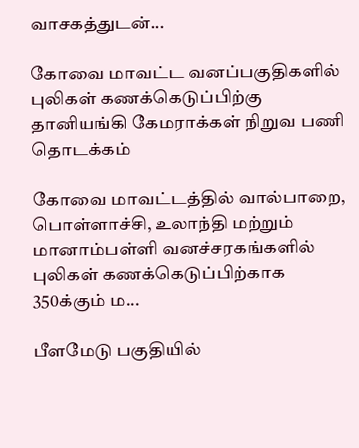வாசகத்துடன்...

கோவை மாவட்ட வனப்பகுதிகளில் புலிகள் கணக்கெடுப்பிற்கு தானியங்கி கேமராக்கள் நிறுவ பணி தொடக்கம்

கோவை மாவட்டத்தில் வால்பாறை, பொள்ளாச்சி, உலாந்தி மற்றும் மானாம்பள்ளி வனச்சரகங்களில் புலிகள் கணக்கெடுப்பிற்காக 350க்கும் ம...

பீளமேடு பகுதியில்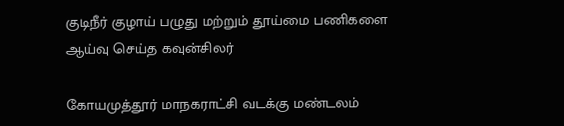குடிநீர் குழாய் பழுது மற்றும் தூய்மை பணிகளை ஆய்வு செய்த கவுன்சிலர்

கோயமுத்தூர் மாநகராட்சி வடக்கு மண்டலம்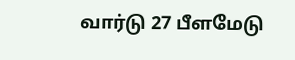வார்டு 27 பீளமேடு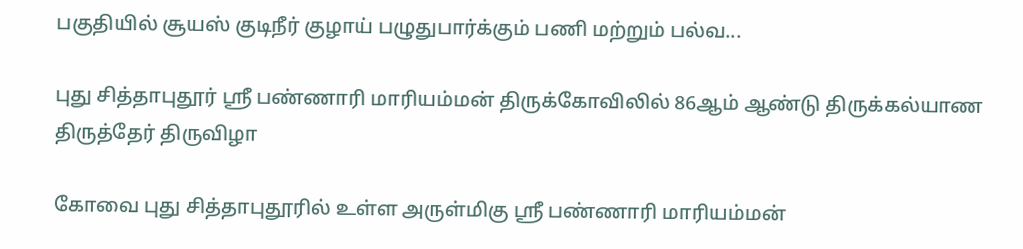பகுதியில் சூயஸ் குடிநீர் குழாய் பழுதுபார்க்கும் பணி மற்றும் பல்வ...

புது சித்தாபுதூர் ஸ்ரீ பண்ணாரி மாரியம்மன் திருக்கோவிலில் 86ஆம் ஆண்டு திருக்கல்யாண திருத்தேர் திருவிழா

கோவை புது சித்தாபுதூரில் உள்ள அருள்மிகு ஸ்ரீ பண்ணாரி மாரியம்மன்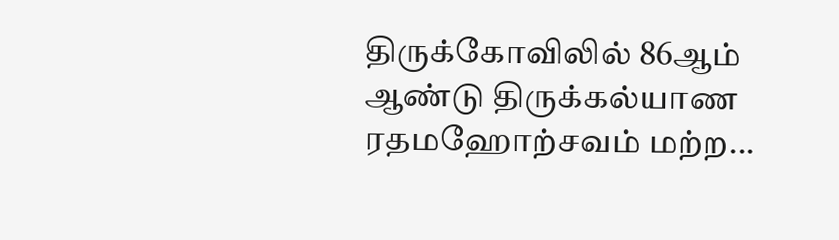திருக்கோவிலில் 86ஆம் ஆண்டு திருக்கல்யாண ரதமஹோற்சவம் மற்ற...